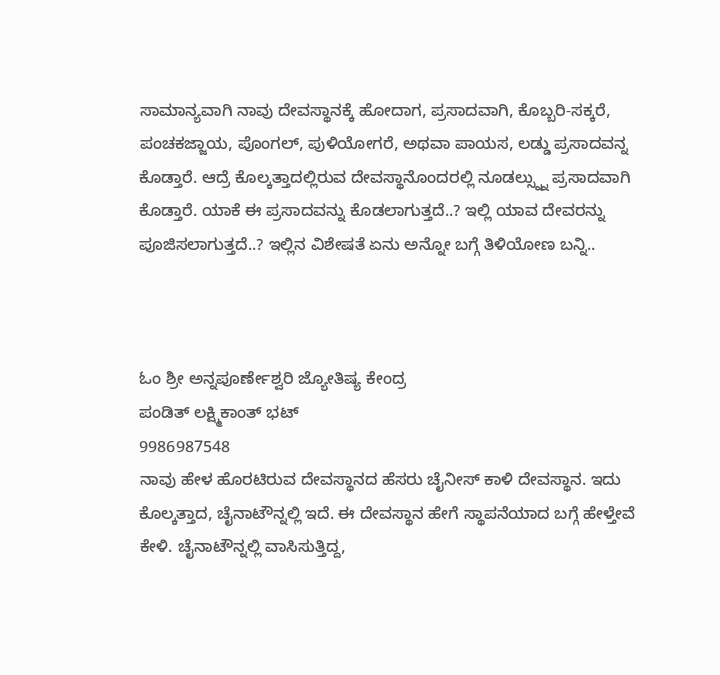ಸಾಮಾನ್ಯವಾಗಿ ನಾವು ದೇವಸ್ಥಾನಕ್ಕೆ ಹೋದಾಗ, ಪ್ರಸಾದವಾಗಿ, ಕೊಬ್ಬರಿ-ಸಕ್ಕರೆ, ಪಂಚಕಜ್ಜಾಯ, ಪೊಂಗಲ್, ಪುಳಿಯೋಗರೆ, ಅಥವಾ ಪಾಯಸ, ಲಡ್ಡು ಪ್ರಸಾದವನ್ನ ಕೊಡ್ತಾರೆ. ಆದ್ರೆ ಕೊಲ್ಕತ್ತಾದಲ್ಲಿರುವ ದೇವಸ್ಥಾನೊಂದರಲ್ಲಿ ನೂಡಲ್ಸ್ನ್ನು ಪ್ರಸಾದವಾಗಿ ಕೊಡ್ತಾರೆ. ಯಾಕೆ ಈ ಪ್ರಸಾದವನ್ನು ಕೊಡಲಾಗುತ್ತದೆ..? ಇಲ್ಲಿ ಯಾವ ದೇವರನ್ನು ಪೂಜಿಸಲಾಗುತ್ತದೆ..? ಇಲ್ಲಿನ ವಿಶೇಷತೆ ಏನು ಅನ್ನೋ ಬಗ್ಗೆ ತಿಳಿಯೋಣ ಬನ್ನಿ..



ಓಂ ಶ್ರೀ ಅನ್ನಪೂರ್ಣೇಶ್ವರಿ ಜ್ಯೋತಿಷ್ಯ ಕೇಂದ್ರ
ಪಂಡಿತ್ ಲಕ್ಷ್ಮಿಕಾಂತ್ ಭಟ್
9986987548
ನಾವು ಹೇಳ ಹೊರಟಿರುವ ದೇವಸ್ಥಾನದ ಹೆಸರು ಚೈನೀಸ್ ಕಾಳಿ ದೇವಸ್ಥಾನ. ಇದು ಕೊಲ್ಕತ್ತಾದ, ಚೈನಾಟೌನ್ನಲ್ಲಿ ಇದೆ. ಈ ದೇವಸ್ಥಾನ ಹೇಗೆ ಸ್ಥಾಪನೆಯಾದ ಬಗ್ಗೆ ಹೇಳ್ತೇವೆ ಕೇಳಿ. ಚೈನಾಟೌನ್ನಲ್ಲಿ ವಾಸಿಸುತ್ತಿದ್ದ,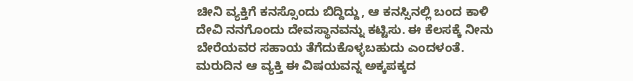ಚೀನಿ ವ್ಯಕ್ತಿಗೆ ಕನಸ್ಸೊಂದು ಬಿದ್ದಿದ್ದು, ಆ ಕನಸ್ಸಿನಲ್ಲಿ ಬಂದ ಕಾಳಿ ದೇವಿ ನನಗೊಂದು ದೇವಸ್ಥಾನವನ್ನು ಕಟ್ಟಿಸು. ಈ ಕೆಲಸಕ್ಕೆ ನೀನು ಬೇರೆಯವರ ಸಹಾಯ ತೆಗೆದುಕೊಳ್ಳಬಹುದು ಎಂದಳಂತೆ.
ಮರುದಿನ ಆ ವ್ಯಕ್ತಿ ಈ ವಿಷಯವನ್ನ ಅಕ್ಕಪಕ್ಕದ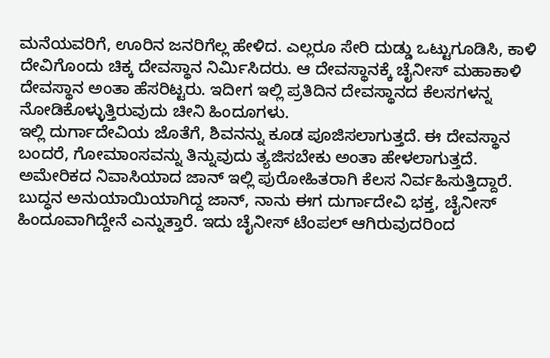ಮನೆಯವರಿಗೆ, ಊರಿನ ಜನರಿಗೆಲ್ಲ ಹೇಳಿದ. ಎಲ್ಲರೂ ಸೇರಿ ದುಡ್ಡು ಒಟ್ಟುಗೂಡಿಸಿ, ಕಾಳಿ ದೇವಿಗೊಂದು ಚಿಕ್ಕ ದೇವಸ್ಥಾನ ನಿರ್ಮಿಸಿದರು. ಆ ದೇವಸ್ಥಾನಕ್ಕೆ ಚೈನೀಸ್ ಮಹಾಕಾಳಿ ದೇವಸ್ಥಾನ ಅಂತಾ ಹೆಸರಿಟ್ಟರು. ಇದೀಗ ಇಲ್ಲಿ ಪ್ರತಿದಿನ ದೇವಸ್ಥಾನದ ಕೆಲಸಗಳನ್ನ ನೋಡಿಕೊಳ್ಳುತ್ತಿರುವುದು ಚೀನಿ ಹಿಂದೂಗಳು.
ಇಲ್ಲಿ ದುರ್ಗಾದೇವಿಯ ಜೊತೆಗೆ, ಶಿವನನ್ನು ಕೂಡ ಪೂಜಿಸಲಾಗುತ್ತದೆ. ಈ ದೇವಸ್ಥಾನ ಬಂದರೆ, ಗೋಮಾಂಸವನ್ನು ತಿನ್ನುವುದು ತ್ಯಜಿಸಬೇಕು ಅಂತಾ ಹೇಳಲಾಗುತ್ತದೆ. ಅಮೇರಿಕದ ನಿವಾಸಿಯಾದ ಜಾನ್ ಇಲ್ಲಿ ಪುರೋಹಿತರಾಗಿ ಕೆಲಸ ನಿರ್ವಹಿಸುತ್ತಿದ್ದಾರೆ. ಬುದ್ಧನ ಅನುಯಾಯಿಯಾಗಿದ್ದ ಜಾನ್, ನಾನು ಈಗ ದುರ್ಗಾದೇವಿ ಭಕ್ತ, ಚೈನೀಸ್ ಹಿಂದೂವಾಗಿದ್ದೇನೆ ಎನ್ನುತ್ತಾರೆ. ಇದು ಚೈನೀಸ್ ಟೆಂಪಲ್ ಆಗಿರುವುದರಿಂದ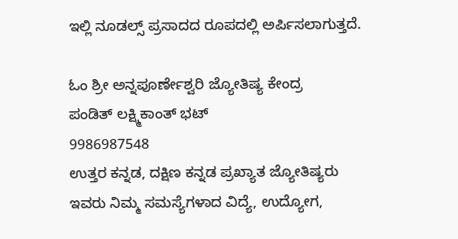ಇಲ್ಲಿ ನೂಡಲ್ಸ್ ಪ್ರಸಾದದ ರೂಪದಲ್ಲಿ ಅರ್ಪಿಸಲಾಗುತ್ತದೆ.

ಓಂ ಶ್ರೀ ಅನ್ನಪೂರ್ಣೇಶ್ವರಿ ಜ್ಯೋತಿಷ್ಯ ಕೇಂದ್ರ
ಪಂಡಿತ್ ಲಕ್ಷ್ಮಿಕಾಂತ್ ಭಟ್
9986987548
ಉತ್ತರ ಕನ್ನಡ, ದಕ್ಷಿಣ ಕನ್ನಡ ಪ್ರಖ್ಯಾತ ಜ್ಯೋತಿಷ್ಯರು
ಇವರು ನಿಮ್ಮ ಸಮಸ್ಯೆಗಳಾದ ವಿದ್ಯೆ, ಉದ್ಯೋಗ,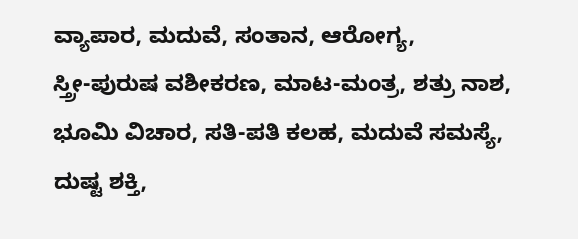ವ್ಯಾಪಾರ, ಮದುವೆ, ಸಂತಾನ, ಆರೋಗ್ಯ,
ಸ್ತ್ರೀ-ಪುರುಷ ವಶೀಕರಣ, ಮಾಟ-ಮಂತ್ರ, ಶತ್ರು ನಾಶ,
ಭೂಮಿ ವಿಚಾರ, ಸತಿ-ಪತಿ ಕಲಹ, ಮದುವೆ ಸಮಸ್ಯೆ,
ದುಷ್ಟ ಶಕ್ತಿ,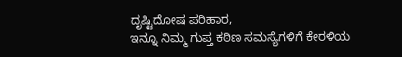ದೃಷ್ಟಿದೋಷ ಪರಿಹಾರ,
ಇನ್ನೂ ನಿಮ್ಮ ಗುಪ್ತ ಕಠಿಣ ಸಮಸ್ಯೆಗಳಿಗೆ ಕೇರಳಿಯ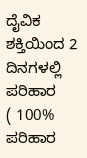ದೈವಿಕ ಶಕ್ತಿಯಿಂದ 2 ದಿನಗಳಲ್ಲಿ ಪರಿಹಾರ
( 100% ಪರಿಹಾರ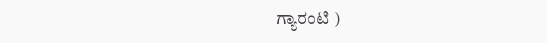ಗ್ಯಾರಂಟಿ )